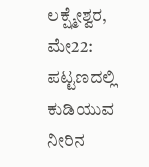ಲಕ್ಷ್ಮೇಶ್ವರ, ಮೇ22: ಪಟ್ಟಣದಲ್ಲಿ ಕುಡಿಯುವ ನೀರಿನ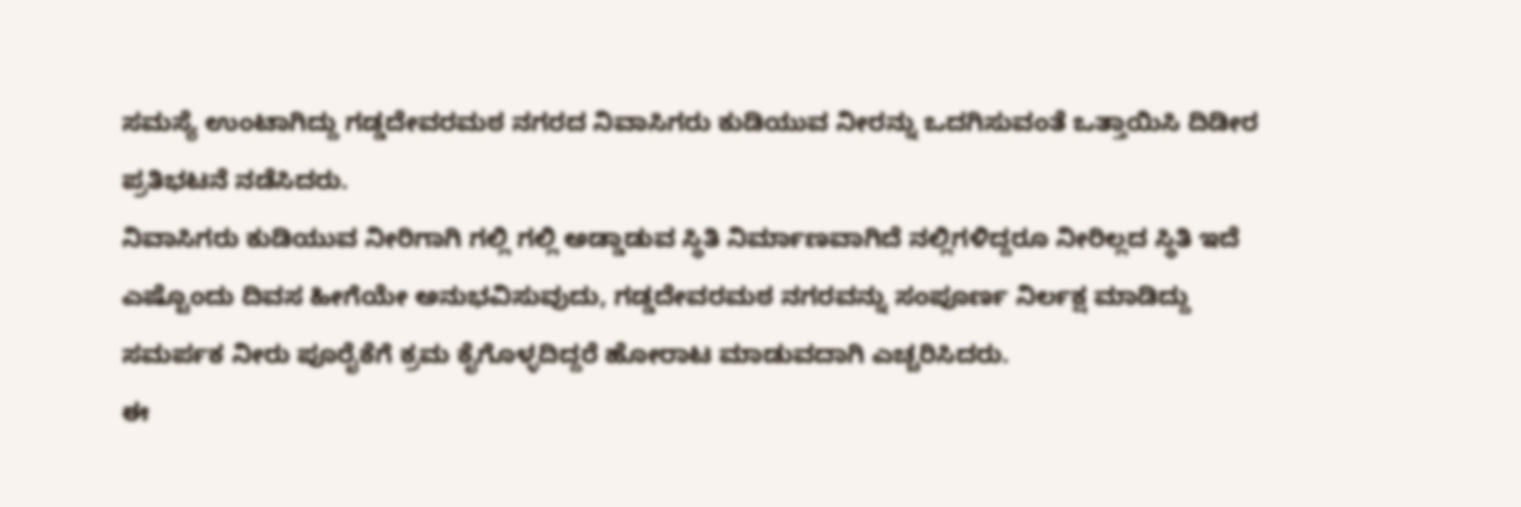ಸಮಸ್ಯೆ ಉಂಟಾಗಿದ್ದು ಗಡ್ಡದೇವರಮಠ ನಗರದ ನಿವಾಸಿಗರು ಕುಡಿಯುವ ನೀರನ್ನು ಒದಗಿಸುವಂತೆ ಒತ್ತಾಯಿಸಿ ದಿಡೀರ ಪ್ರತಿಭಟನೆ ನಡೆಸಿದರು.
ನಿವಾಸಿಗರು ಕುಡಿಯುವ ನೀರಿಗಾಗಿ ಗಲ್ಲಿ ಗಲ್ಲಿ ಅಡ್ಡಾಡುವ ಸ್ಥಿತಿ ನಿರ್ಮಾಣವಾಗಿದೆ ನಲ್ಲಿಗಳಿದ್ದರೂ ನೀರಿಲ್ಲದ ಸ್ಥಿತಿ ಇದೆ ಎಷ್ಟೊಂದು ದಿವಸ ಹೀಗೆಯೇ ಅನುಭವಿಸುವುದು, ಗಡ್ಡದೇವರಮಠ ನಗರವನ್ನು ಸಂಪೂರ್ಣ ನಿರ್ಲಕ್ಷ ಮಾಡಿದ್ದು ಸಮರ್ಪಕ ನೀರು ಪೂರೈಕೆಗೆ ಕ್ರಮ ಕೈಗೊಳ್ಳದಿದ್ದರೆ ಹೋರಾಟ ಮಾಡುವದಾಗಿ ಎಚ್ಚರಿಸಿದರು.
ಈ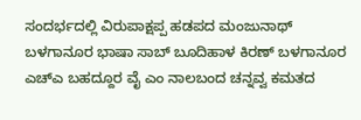ಸಂದರ್ಭದಲ್ಲಿ ವಿರುಪಾಕ್ಷಪ್ಪ ಹಡಪದ ಮಂಜುನಾಥ್ ಬಳಗಾನೂರ ಭಾಷಾ ಸಾಬ್ ಬೂದಿಹಾಳ ಕಿರಣ್ ಬಳಗಾನೂರ ಎಚ್ಎ ಬಹದ್ದೂರ ವೈ ಎಂ ನಾಲಬಂದ ಚನ್ನವ್ವ ಕಮತದ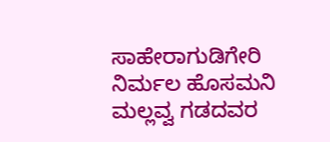ಸಾಹೇರಾಗುಡಿಗೇರಿ ನಿರ್ಮಲ ಹೊಸಮನಿ ಮಲ್ಲವ್ವ ಗಡದವರ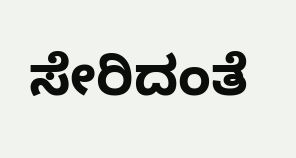ಸೇರಿದಂತೆ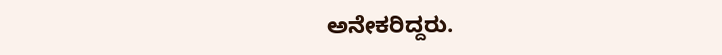ಅನೇಕರಿದ್ದರು.